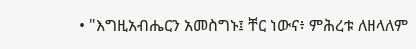• "እግዚአብሔርን አመስግኑ፤ ቸር ነውና፥ ምሕረቱ ለዘላለም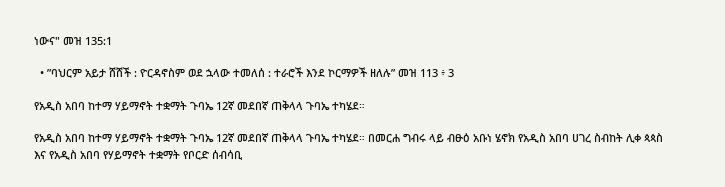ነውና" መዝ 135:1

  • ”ባህርም አይታ ሸሸች : ዮርዳኖስም ወደ ኋላው ተመለሰ : ተራሮች እንደ ኮርማዎች ዘለሉ” መዝ 113 ፥ 3

የአዲስ አበባ ከተማ ሃይማኖት ተቋማት ጉባኤ 12ኛ መደበኛ ጠቅላላ ጉባኤ ተካሄደ።

የአዲስ አበባ ከተማ ሃይማኖት ተቋማት ጉባኤ 12ኛ መደበኛ ጠቅላላ ጉባኤ ተካሄደ። በመርሐ ግብሩ ላይ ብፁዕ አቡነ ሄኖክ የአዲስ አበባ ሀገረ ስብከት ሊቀ ጳጳስ እና የአዲስ አበባ የሃይማኖት ተቋማት የቦርድ ሰብሳቢ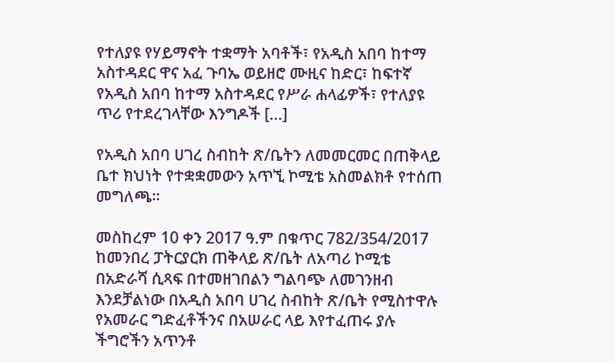የተለያዩ የሃይማኖት ተቋማት አባቶች፣ የአዲስ አበባ ከተማ አስተዳደር ዋና አፈ ጉባኤ ወይዘሮ ሙዚና ከድር፣ ከፍተኛ የአዲስ አበባ ከተማ አስተዳደር የሥራ ሐላፊዎች፣ የተለያዩ ጥሪ የተደረገላቸው እንግዶች […]

የአዲስ አበባ ሀገረ ስብከት ጽ/ቤትን ለመመርመር በጠቅላይ ቤተ ክህነት የተቋቋመውን አጥኚ ኮሚቴ አስመልክቶ የተሰጠ መግለጫ።

መስከረም 10 ቀን 2017 ዓ.ም በቁጥር 782/354/2017 ከመንበረ ፓትርያርክ ጠቅላይ ጽ/ቤት ለአጣሪ ኮሚቴ በአድራሻ ሲጻፍ በተመዘገበልን ግልባጭ ለመገንዘብ እንደቻልነው በአዲስ አበባ ሀገረ ስብከት ጽ/ቤት የሚስተዋሉ የአመራር ግድፈቶችንና በአሠራር ላይ እየተፈጠሩ ያሉ ችግሮችን አጥንቶ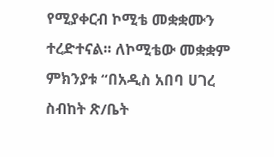የሚያቀርብ ኮሚቴ መቋቋሙን ተረድተናል፡፡ ለኮሚቴው መቋቋም ምክንያቱ “በአዲስ አበባ ሀገረ ስብከት ጽ/ቤት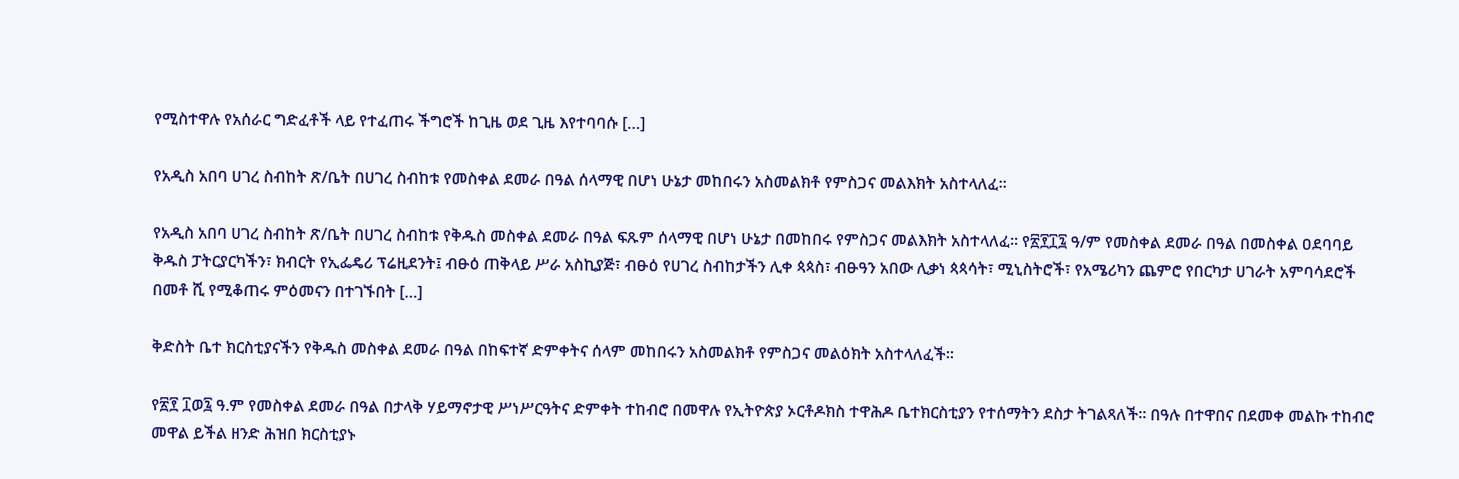የሚስተዋሉ የአሰራር ግድፈቶች ላይ የተፈጠሩ ችግሮች ከጊዜ ወደ ጊዜ እየተባባሱ […]

የአዲስ አበባ ሀገረ ስብከት ጽ/ቤት በሀገረ ስብከቱ የመስቀል ደመራ በዓል ሰላማዊ በሆነ ሁኔታ መከበሩን አስመልክቶ የምስጋና መልእክት አስተላለፈ።

የአዲስ አበባ ሀገረ ስብከት ጽ/ቤት በሀገረ ስብከቱ የቅዱስ መስቀል ደመራ በዓል ፍጹም ሰላማዊ በሆነ ሁኔታ በመከበሩ የምስጋና መልእክት አስተላለፈ። የ፳፻፲፯ ዓ/ም የመስቀል ደመራ በዓል በመስቀል ዐደባባይ ቅዱስ ፓትርያርካችን፣ ክብርት የኢፌዴሪ ፕሬዚደንት፤ ብፁዕ ጠቅላይ ሥራ አስኪያጅ፣ ብፁዕ የሀገረ ስብከታችን ሊቀ ጳጳስ፣ ብፁዓን አበው ሊቃነ ጳጳሳት፣ ሚኒስትሮች፣ የአሜሪካን ጨምሮ የበርካታ ሀገራት አምባሳደሮች በመቶ ሺ የሚቆጠሩ ምዕመናን በተገኙበት […]

ቅድስት ቤተ ክርስቲያናችን የቅዱስ መስቀል ደመራ በዓል በከፍተኛ ድምቀትና ሰላም መከበሩን አስመልክቶ የምስጋና መልዕክት አስተላለፈች።

የ፳፻ ፲ወ፯ ዓ.ም የመስቀል ደመራ በዓል በታላቅ ሃይማኖታዊ ሥነሥርዓትና ድምቀት ተከብሮ በመዋሉ የኢትዮጵያ ኦርቶዶክስ ተዋሕዶ ቤተክርስቲያን የተሰማትን ደስታ ትገልጻለች። በዓሉ በተዋበና በደመቀ መልኩ ተከብሮ መዋል ይችል ዘንድ ሕዝበ ክርስቲያኑ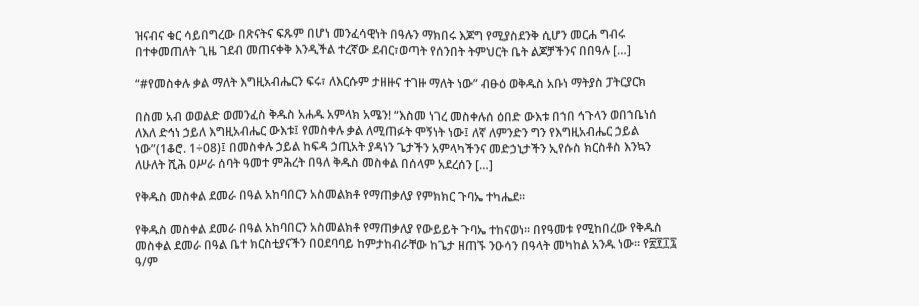ዝናብና ቁር ሳይበግረው በጽናትና ፍጹም በሆነ መንፈሳዊነት በዓሉን ማክበሩ እጆግ የሚያስደንቅ ሲሆን መርሐ ግብሩ በተቀመጠለት ጊዜ ገደብ መጠናቀቅ እንዲችል ተረኛው ደብር፣ወጣት የሰንበት ትምህርት ቤት ልጆቻችንና በበዓሉ […]

“#የመስቀሉ ቃል ማለት እግዚአብሔርን ፍሩ፣ ለእርሱም ታዘዙና ተገዙ ማለት ነው” ብፁዕ ወቅዱስ አቡነ ማትያስ ፓትርያርክ

በስመ አብ ወወልድ ወመንፈስ ቅዱስ አሐዱ አምላክ አሜን! “እስመ ነገረ መስቀሉሰ ዕበድ ውእቱ በኀበ ኅጉላን ወበኀቤነሰ ለእለ ድኅነ ኃይለ እግዚአብሔር ውእቱ፤ የመስቀሉ ቃል ለሚጠፉት ሞኝነት ነው፤ ለኛ ለምንድን ግን የእግዚአብሔር ኃይል ነው”(1ቆሮ. 1÷08)፤ በመስቀሉ ኃይል ከፍዳ ኃጢአት ያዳነን ጌታችን አምላካችንና መድኃኒታችን ኢየሱስ ክርስቶስ እንኳን ለሁለት ሺሕ ዐሥራ ሰባት ዓመተ ምሕረት በዓለ ቅዱስ መስቀል በሰላም አደረሰን […]

የቅዱስ መስቀል ደመራ በዓል አከባበርን አስመልክቶ የማጠቃለያ የምክክር ጉባኤ ተካሔደ።

የቅዱስ መስቀል ደመራ በዓል አከባበርን አስመልክቶ የማጠቃለያ የውይይት ጉባኤ ተከናወነ። በየዓመቱ የሚከበረው የቅዱስ መስቀል ደመራ በዓል ቤተ ክርስቲያናችን በዐደባባይ ከምታከብራቸው ከጌታ ዘጠኙ ንዑሳን በዓላት መካከል አንዱ ነው። የ፳፻፲፯ ዓ/ም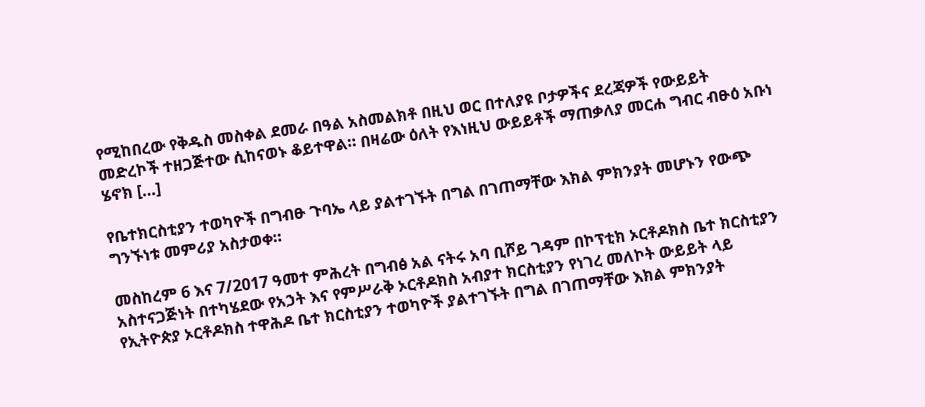የሚከበረው የቅዱስ መስቀል ደመራ በዓል አስመልክቶ በዚህ ወር በተለያዩ ቦታዎችና ደረጃዎች የውይይት መድረኮች ተዘጋጅተው ሲከናወኑ ቆይተዋል። በዛሬው ዕለት የእነዚህ ውይይቶች ማጠቃለያ መርሐ ግብር ብፁዕ አቡነ ሄኖክ […]

የቤተክርስቲያን ተወካዮች በግብፁ ጉባኤ ላይ ያልተገኙት በግል በገጠማቸው እክል ምክንያት መሆኑን የውጭ ግንኙነቱ መምሪያ አስታወቀ።

መስከረም 6 እና 7/2017 ዓመተ ምሕረት በግብፅ አል ናትሩ አባ ቢሾይ ገዳም በኮፕቲክ ኦርቶዶክስ ቤተ ክርስቲያን አስተናጋጅነት በተካሄደው የአኃት እና የምሥራቅ ኦርቶዶክስ አብያተ ክርስቲያን የነገረ መለኮት ውይይት ላይ የኢትዮጵያ ኦርቶዶክስ ተዋሕዶ ቤተ ክርስቲያን ተወካዮች ያልተገኙት በግል በገጠማቸው እክል ምክንያት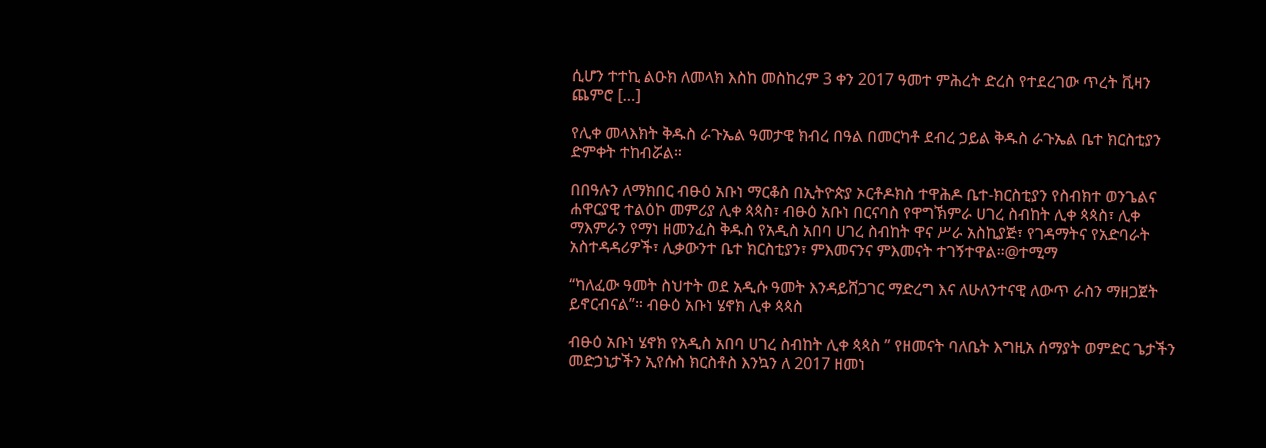ሲሆን ተተኪ ልዑክ ለመላክ እስከ መስከረም 3 ቀን 2017 ዓመተ ምሕረት ድረስ የተደረገው ጥረት ቪዛን ጨምሮ […]

የሊቀ መላእክት ቅዱስ ራጉኤል ዓመታዊ ክብረ በዓል በመርካቶ ደብረ ኃይል ቅዱስ ራጉኤል ቤተ ክርስቲያን ድምቀት ተከብሯል።

በበዓሉን ለማክበር ብፁዕ አቡነ ማርቆስ በኢትዮጵያ ኦርቶዶክስ ተዋሕዶ ቤተ-ክርስቲያን የስብክተ ወንጌልና ሐዋርያዊ ተልዕኮ መምሪያ ሊቀ ጳጳስ፣ ብፁዕ አቡነ በርናባስ የዋግኽምራ ሀገረ ስብከት ሊቀ ጳጳስ፣ ሊቀ ማእምራን የማነ ዘመንፈስ ቅዱስ የአዲስ አበባ ሀገረ ስብከት ዋና ሥራ አስኪያጅ፣ የገዳማትና የአድባራት አስተዳዳሪዎች፣ ሊቃውንተ ቤተ ክርስቲያን፣ ምእመናንና ምእመናት ተገኝተዋል።@ተሚማ

“ካለፈው ዓመት ስህተት ወደ አዲሱ ዓመት እንዳይሸጋገር ማድረግ እና ለሁለንተናዊ ለውጥ ራስን ማዘጋጀት ይኖርብናል”። ብፁዕ አቡነ ሄኖክ ሊቀ ጳጳስ

ብፁዕ አቡነ ሄኖክ የአዲስ አበባ ሀገረ ስብከት ሊቀ ጳጳስ ” የዘመናት ባለቤት እግዚአ ሰማያት ወምድር ጌታችን መድኃኒታችን ኢየሱስ ክርስቶስ እንኳን ለ 2017 ዘመነ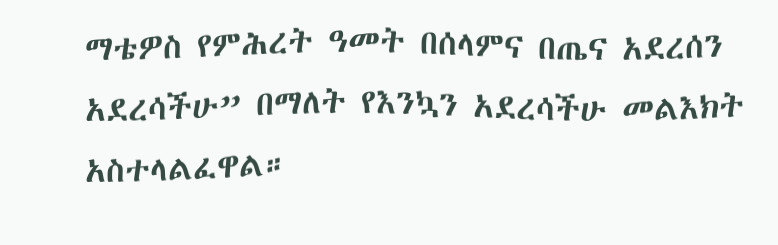ማቴዎስ የምሕረት ዓመት በሰላምና በጤና አደረሰን አደረሳችሁ” በማለት የእንኳን አደረሳችሁ መልእክት አስተላልፈዋል።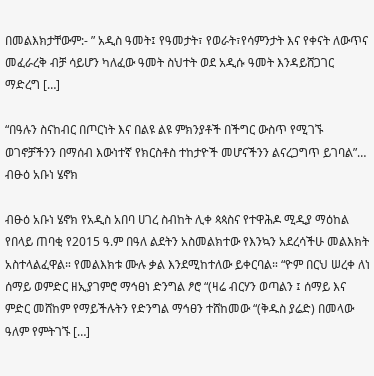በመልእክታቸውም:- ” አዲስ ዓመት፤ የዓመታት፣ የወራት፣የሳምንታት እና የቀናት ለውጥና መፈራረቅ ብቻ ሳይሆን ካለፈው ዓመት ስህተት ወደ አዲሱ ዓመት እንዳይሸጋገር ማድረግ […]

“በዓሉን ስናከብር በጦርነት እና በልዩ ልዩ ምክንያቶች በችግር ውስጥ የሚገኙ ወገኖቻችንን በማሰብ እውነተኛ የክርስቶስ ተከታዮች መሆናችንን ልናረጋግጥ ይገባል”… ብፁዕ አቡነ ሄኖክ

ብፁዕ አቡነ ሄኖክ የአዲስ አበባ ሀገረ ስብከት ሊቀ ጳጳስና የተዋሕዶ ሚዲያ ማዕከል የበላይ ጠባቂ የ2015 ዓ.ም በዓለ ልደትን አስመልክተው የእንኳን አደረሳችሁ መልእክት አስተላልፈዋል። የመልእክቱ ሙሉ ቃል እንደሚከተለው ይቀርባል። “ዮም በርህ ሠረቀ ለነ ሰማይ ወምድር ዘኢያገምሮ ማኅፀነ ድንግል ፆሮ “(ዛሬ ብርሃን ወጣልን ፤ ሰማይ እና ምድር መሸከም የማይችሉትን የድንግል ማኅፀን ተሸከመው “(ቅዱስ ያሬድ) በመላው ዓለም የምትገኙ […]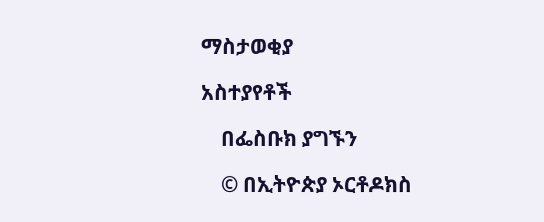ማስታወቂያ

አስተያየቶች

    በፌስቡክ ያግኙን

    © በኢትዮጵያ ኦርቶዶክስ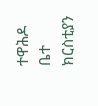ተዋሕዶ ቤተ ክርስቲያን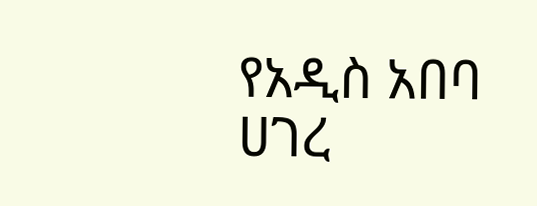የአዲስ አበባ ሀገረ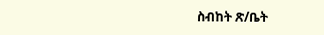ስብከት ጽ/ቤት